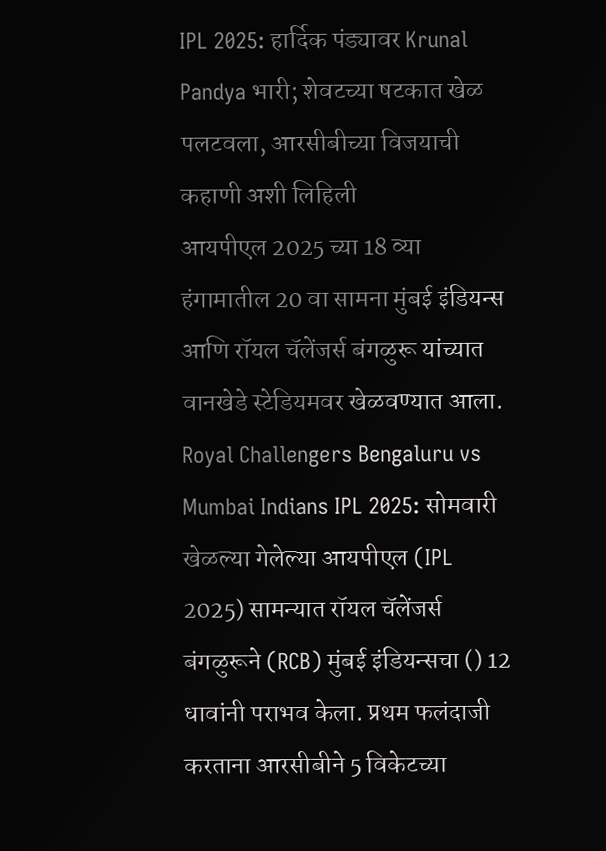IPL 2025: हार्दिक पंड्यावर Krunal Pandya भारी; शेवटच्या षटकात खेळ पलटवला, आरसीबीच्या विजयाची कहाणी अशी लिहिली
आयपीएल 2025 च्या 18 व्या हंगामातील 20 वा सामना मुंबई इंडियन्स आणि रॉयल चॅलेंजर्स बंगळुरू यांच्यात वानखेडे स्टेडियमवर खेळवण्यात आला.
Royal Challengers Bengaluru vs Mumbai Indians IPL 2025: सोमवारी खेळल्या गेलेल्या आयपीएल (IPL 2025) सामन्यात रॉयल चॅलेंजर्स बंगळुरूने (RCB) मुंबई इंडियन्सचा () 12 धावांनी पराभव केला. प्रथम फलंदाजी करताना आरसीबीने 5 विकेटच्या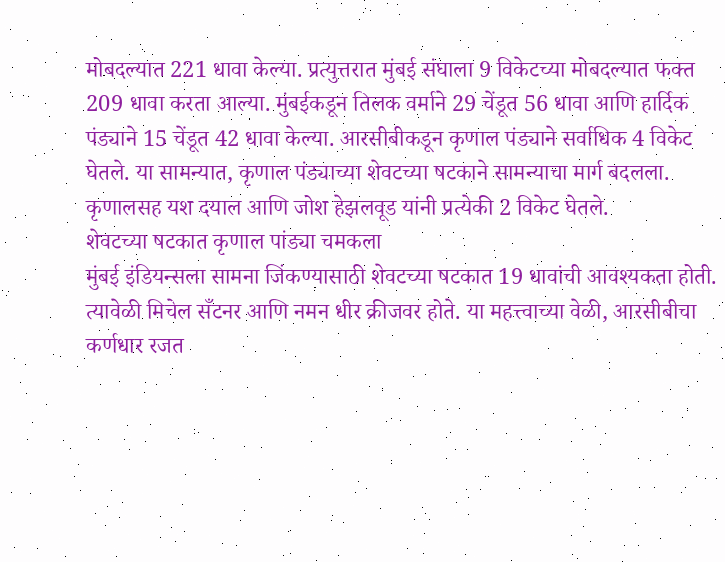मोबदल्यात 221 धावा केल्या. प्रत्युत्तरात मुंबई संघाला 9 विकेटच्या मोबदल्यात फक्त 209 धावा करता आल्या. मुंबईकडून तिलक वर्माने 29 चेंडूत 56 धावा आणि हार्दिक पंड्याने 15 चेंडूत 42 धावा केल्या. आरसीबीकडून कृणाल पंड्याने सर्वाधिक 4 विकेट घेतले. या सामन्यात, कृणाल पंड्याच्या शेवटच्या षटकाने सामन्याचा मार्ग बदलला. कृणालसह यश दयाल आणि जोश हेझलवूड यांनी प्रत्येकी 2 विकेट घेतले.
शेवटच्या षटकात कृणाल पांड्या चमकला
मुंबई इंडियन्सला सामना जिंकण्यासाठी शेवटच्या षटकात 19 धावांची आवश्यकता होती. त्यावेळी मिचेल सँटनर आणि नमन धीर क्रीजवर होते. या महत्त्वाच्या वेळी, आरसीबीचा कर्णधार रजत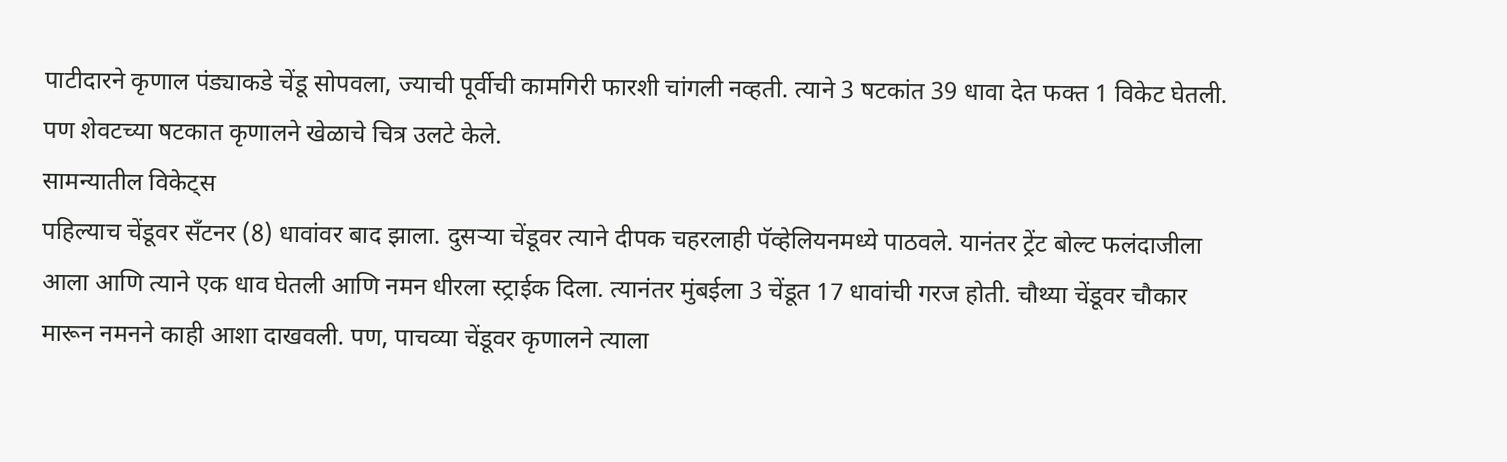पाटीदारने कृणाल पंड्याकडे चेंडू सोपवला, ज्याची पूर्वीची कामगिरी फारशी चांगली नव्हती. त्याने 3 षटकांत 39 धावा देत फक्त 1 विकेट घेतली. पण शेवटच्या षटकात कृणालने खेळाचे चित्र उलटे केले.
सामन्यातील विकेट्स
पहिल्याच चेंडूवर सँटनर (8) धावांवर बाद झाला. दुसऱ्या चेंडूवर त्याने दीपक चहरलाही पॅव्हेलियनमध्ये पाठवले. यानंतर ट्रेंट बोल्ट फलंदाजीला आला आणि त्याने एक धाव घेतली आणि नमन धीरला स्ट्राईक दिला. त्यानंतर मुंबईला 3 चेंडूत 17 धावांची गरज होती. चौथ्या चेंडूवर चौकार मारून नमनने काही आशा दाखवली. पण, पाचव्या चेंडूवर कृणालने त्याला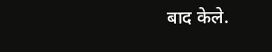बाद केले.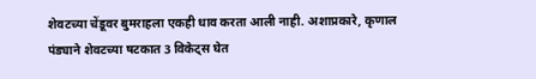शेवटच्या चेंडूवर बुमराहला एकही धाव करता आली नाही. अशाप्रकारे, कृणाल पंड्याने शेवटच्या षटकात 3 विकेट्स घेत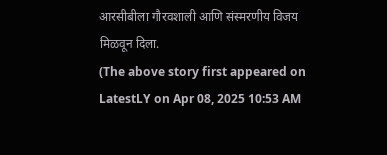आरसीबीला गौरवशाली आणि संस्मरणीय विजय मिळवून दिला.
(The above story first appeared on LatestLY on Apr 08, 2025 10:53 AM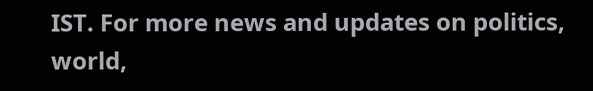IST. For more news and updates on politics, world,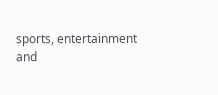sports, entertainment and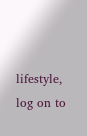lifestyle, log on to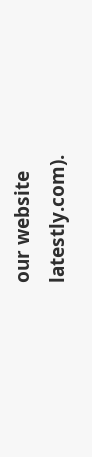our website latestly.com).